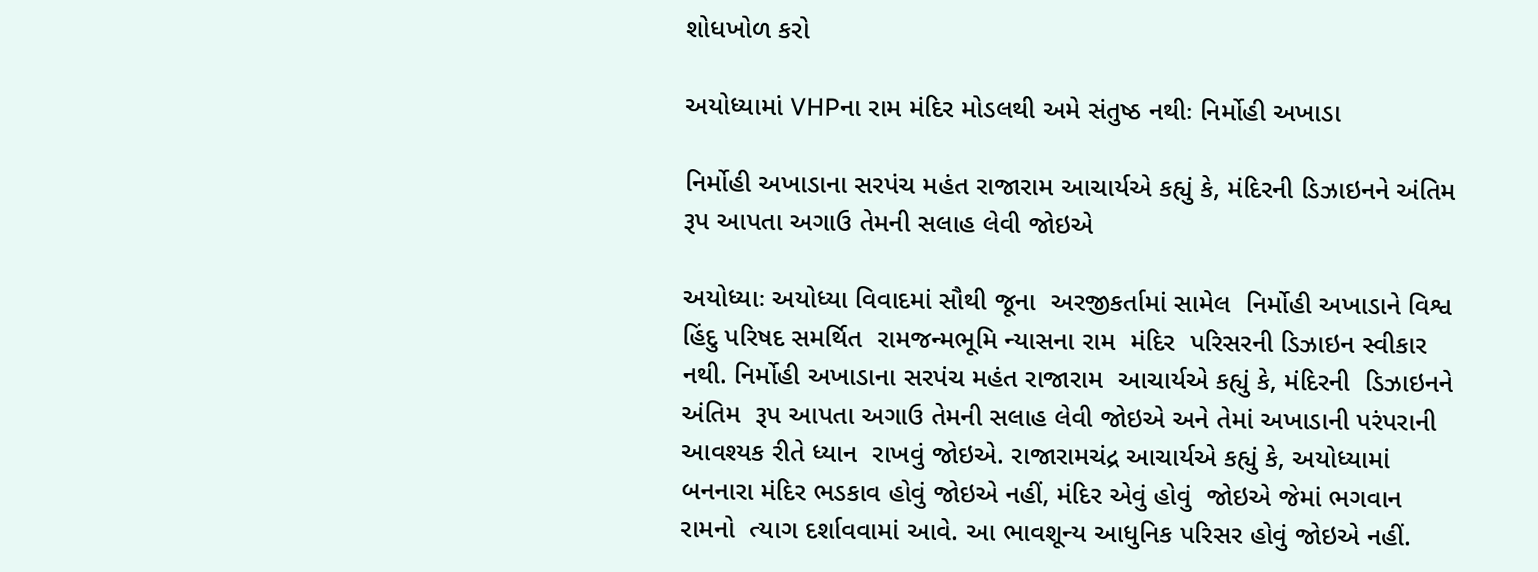શોધખોળ કરો

અયોધ્યામાં VHPના રામ મંદિર મોડલથી અમે સંતુષ્ઠ નથીઃ નિર્મોહી અખાડા

નિર્મોહી અખાડાના સરપંચ મહંત રાજારામ આચાર્યએ કહ્યું કે, મંદિરની ડિઝાઇનને અંતિમ રૂપ આપતા અગાઉ તેમની સલાહ લેવી જોઇએ

અયોધ્યાઃ અયોધ્યા વિવાદમાં સૌથી જૂના  અરજીકર્તામાં સામેલ  નિર્મોહી અખાડાને વિશ્વ હિંદુ પરિષદ સમર્થિત  રામજન્મભૂમિ ન્યાસના રામ  મંદિર  પરિસરની ડિઝાઇન સ્વીકાર  નથી. નિર્મોહી અખાડાના સરપંચ મહંત રાજારામ  આચાર્યએ કહ્યું કે, મંદિરની  ડિઝાઇનને અંતિમ  રૂપ આપતા અગાઉ તેમની સલાહ લેવી જોઇએ અને તેમાં અખાડાની પરંપરાની આવશ્યક રીતે ધ્યાન  રાખવું જોઇએ. રાજારામચંદ્ર આચાર્યએ કહ્યું કે, અયોધ્યામાં  બનનારા મંદિર ભડકાવ હોવું જોઇએ નહીં, મંદિર એવું હોવું  જોઇએ જેમાં ભગવાન રામનો  ત્યાગ દર્શાવવામાં આવે. આ ભાવશૂન્ય આધુનિક પરિસર હોવું જોઇએ નહીં.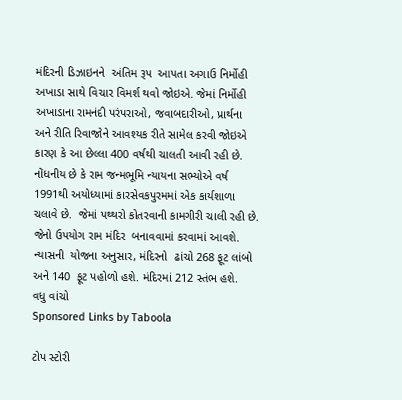મંદિરની ડિઝાઇનને  અંતિમ રૂપ  આપતા અગાઉ નિર્મોહી અખાડા સાથે વિચાર વિમર્શ થવો જોઇએ. જેમાં નિર્મોહી અખાડાના રામનંદી પરંપરાઓ, જવાબદારીઓ, પ્રાર્થના  અને રીતિ રિવાજોને આવશ્યક રીતે સામેલ કરવી જોઇએ કારણ કે આ છેલ્લા 400 વર્ષથી ચાલતી આવી રહી છે. નોંધનીય છે કે રામ જન્મભૂમિ ન્યાયના સભ્યોએ વર્ષ 1991થી અયોધ્યામાં કારસેવકપુરમમાં એક કાર્યશાળા ચલાવે છે.  જેમાં પથ્થરો કોતરવાની કામગીરી ચાલી રહી છે. જેનો ઉપયોગ રામ મંદિર  બનાવવામાં કરવામાં આવશે. ન્યાસની  યોજના અનુસાર, મંદિરનો  ઢાંચો 268 ફૂટ લાંબો  અને 140  ફૂટ પહોળો હશે. મંદિરમાં 212 સ્તંભ હશે.
વધુ વાંચો
Sponsored Links by Taboola

ટોપ સ્ટોરી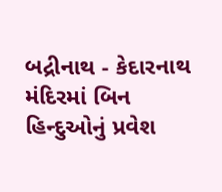બદ્રીનાથ - કેદારનાથ મંદિરમાં બિન હિન્દુઓનું પ્રવેશ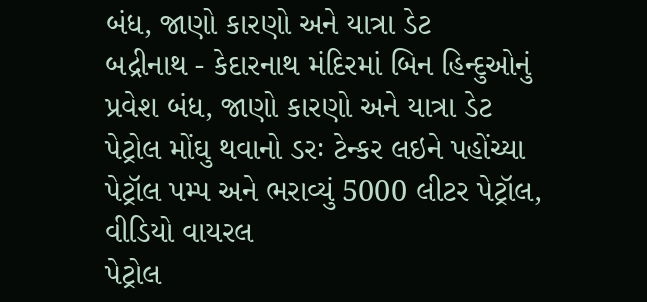બંધ, જાણો કારણો અને યાત્રા ડેટ
બદ્રીનાથ - કેદારનાથ મંદિરમાં બિન હિન્દુઓનું પ્રવેશ બંધ, જાણો કારણો અને યાત્રા ડેટ
પેટ્રોલ મોંઘુ થવાનો ડરઃ ટેન્કર લઇને પહોંચ્યા પેટ્રૉલ પમ્પ અને ભરાવ્યું 5000 લીટર પેટ્રૉલ, વીડિયો વાયરલ
પેટ્રોલ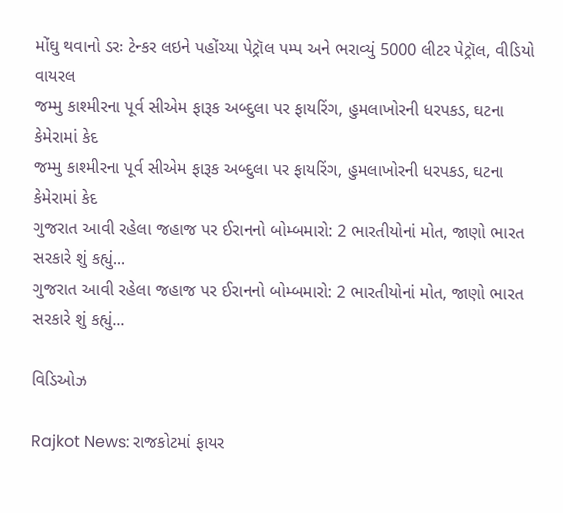મોંઘુ થવાનો ડરઃ ટેન્કર લઇને પહોંચ્યા પેટ્રૉલ પમ્પ અને ભરાવ્યું 5000 લીટર પેટ્રૉલ, વીડિયો વાયરલ
જમ્મુ કાશ્મીરના પૂર્વ સીએમ ફારૂક અબ્દુલા પર ફાયરિંગ, હુમલાખોરની ધરપકડ, ઘટના કેમેરામાં કેદ
જમ્મુ કાશ્મીરના પૂર્વ સીએમ ફારૂક અબ્દુલા પર ફાયરિંગ, હુમલાખોરની ધરપકડ, ઘટના કેમેરામાં કેદ
ગુજરાત આવી રહેલા જહાજ પર ઈરાનનો બોમ્બમારો: 2 ભારતીયોનાં મોત, જાણો ભારત સરકારે શું કહ્યું...
ગુજરાત આવી રહેલા જહાજ પર ઈરાનનો બોમ્બમારો: 2 ભારતીયોનાં મોત, જાણો ભારત સરકારે શું કહ્યું...

વિડિઓઝ

Rajkot News: રાજકોટમાં ફાયર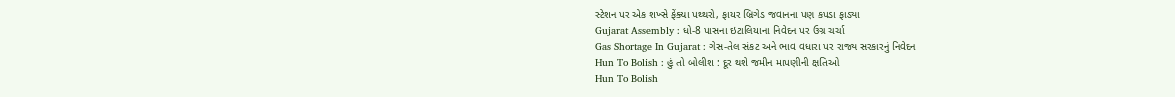સ્ટેશન પર એક શખ્સે ફેંક્યા પથ્થરો, ફાયર બ્રિગેડ જવાનના પણ કપડા ફાડ્યા
Gujarat Assembly : ધો-8 પાસના ઇટાલિયાના નિવેદન પર ઉગ્ર ચર્ચા
Gas Shortage In Gujarat : ગેસ-તેલ સંકટ અને ભાવ વધારા પર રાજ્ય સરકારનું નિવેદન
Hun To Bolish : હું તો બોલીશ : દૂર થશે જમીન માપણીની ક્ષતિઓ
Hun To Bolish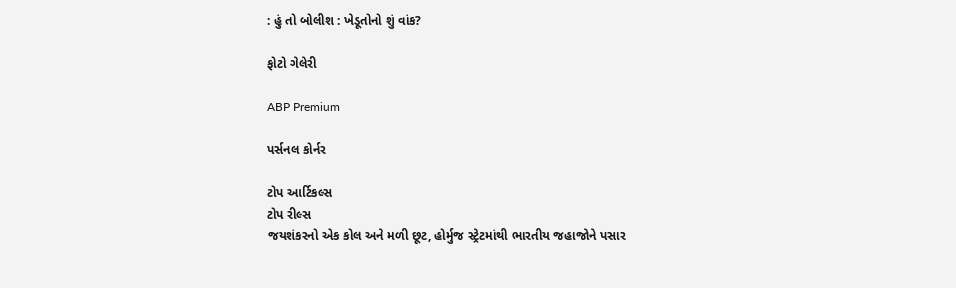: હું તો બોલીશ : ખેડૂતોનો શું વાંક?

ફોટો ગેલેરી

ABP Premium

પર્સનલ કોર્નર

ટોપ આર્ટિકલ્સ
ટોપ રીલ્સ
જયશંકરનો એક કોલ અને મળી છૂટ, હોર્મુજ સ્ટ્રેટમાંથી ભારતીય જહાજોને પસાર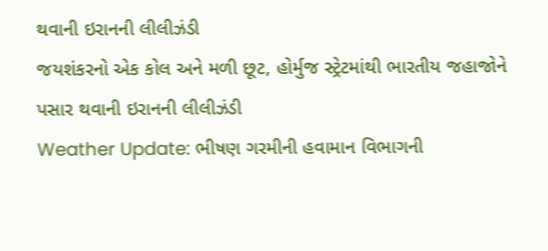થવાની ઇરાનની લીલીઝંડી
જયશંકરનો એક કોલ અને મળી છૂટ, હોર્મુજ સ્ટ્રેટમાંથી ભારતીય જહાજોને પસાર થવાની ઇરાનની લીલીઝંડી
Weather Update: ભીષણ ગરમીની હવામાન વિભાગની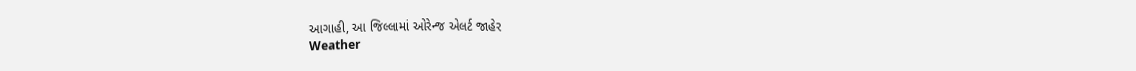આગાહી, આ જિલ્લામાં ઓરેન્જ એલર્ટ જાહેર
Weather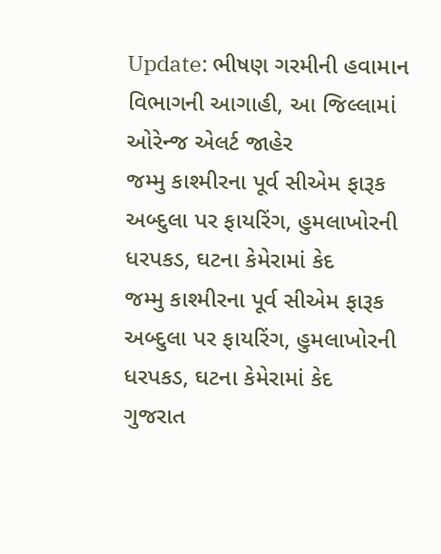Update: ભીષણ ગરમીની હવામાન વિભાગની આગાહી, આ જિલ્લામાં ઓરેન્જ એલર્ટ જાહેર
જમ્મુ કાશ્મીરના પૂર્વ સીએમ ફારૂક અબ્દુલા પર ફાયરિંગ, હુમલાખોરની ધરપકડ, ઘટના કેમેરામાં કેદ
જમ્મુ કાશ્મીરના પૂર્વ સીએમ ફારૂક અબ્દુલા પર ફાયરિંગ, હુમલાખોરની ધરપકડ, ઘટના કેમેરામાં કેદ
ગુજરાત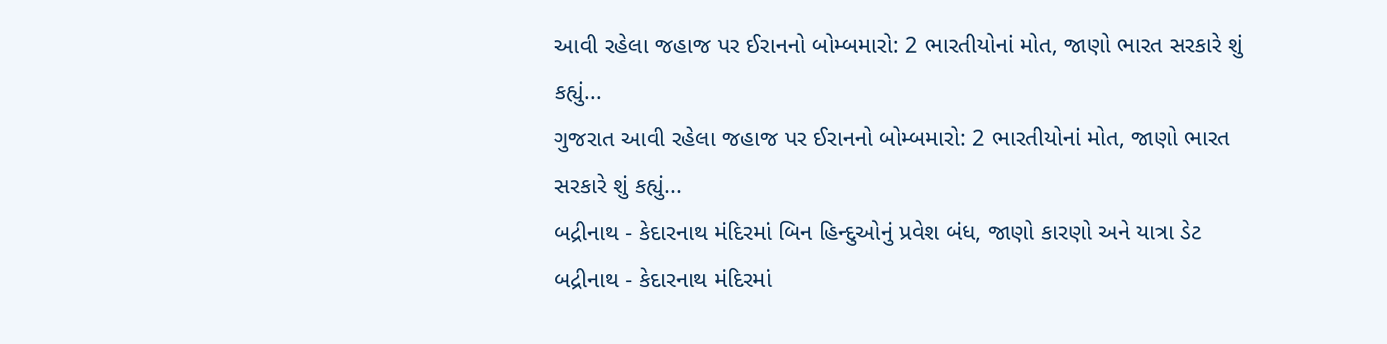આવી રહેલા જહાજ પર ઈરાનનો બોમ્બમારો: 2 ભારતીયોનાં મોત, જાણો ભારત સરકારે શું કહ્યું...
ગુજરાત આવી રહેલા જહાજ પર ઈરાનનો બોમ્બમારો: 2 ભારતીયોનાં મોત, જાણો ભારત સરકારે શું કહ્યું...
બદ્રીનાથ - કેદારનાથ મંદિરમાં બિન હિન્દુઓનું પ્રવેશ બંધ, જાણો કારણો અને યાત્રા ડેટ
બદ્રીનાથ - કેદારનાથ મંદિરમાં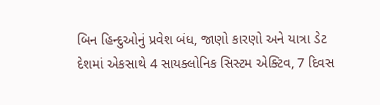બિન હિન્દુઓનું પ્રવેશ બંધ, જાણો કારણો અને યાત્રા ડેટ
દેશમાં એકસાથે 4 સાયક્લોનિક સિસ્ટમ એક્ટિવ, 7 દિવસ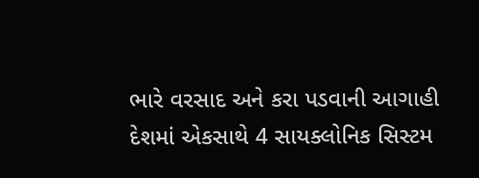ભારે વરસાદ અને કરા પડવાની આગાહી
દેશમાં એકસાથે 4 સાયક્લોનિક સિસ્ટમ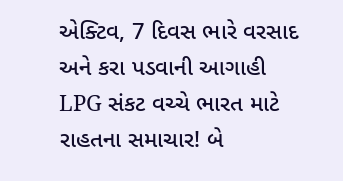એક્ટિવ, 7 દિવસ ભારે વરસાદ અને કરા પડવાની આગાહી
LPG સંકટ વચ્ચે ભારત માટે રાહતના સમાચાર! બે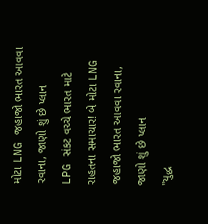મોટા LNG જહાજો ભારત આવવા રવાના, જાણો શું છે પ્લાન
LPG સંકટ વચ્ચે ભારત માટે રાહતના સમાચાર! બે મોટા LNG જહાજો ભારત આવવા રવાના, જાણો શું છે પ્લાન
"યુદ્ધ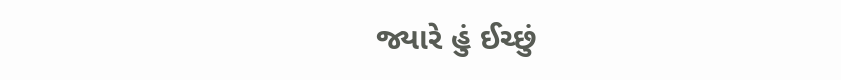જ્યારે હું ઈચ્છું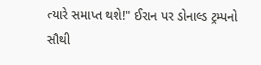ત્યારે સમાપ્ત થશે!" ઈરાન પર ડોનાલ્ડ ટ્રમ્પનો સૌથી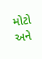મોટો અને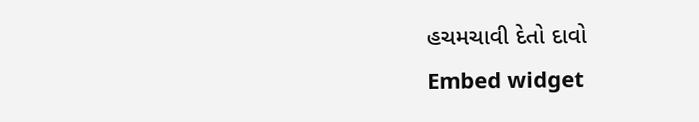હચમચાવી દેતો દાવો
Embed widget